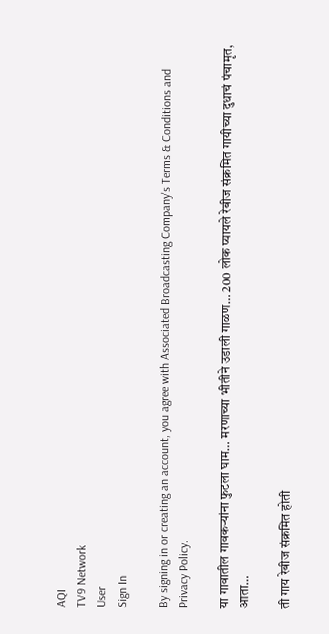AQI
TV9 Network
User
Sign In

By signing in or creating an account, you agree with Associated Broadcasting Company's Terms & Conditions and Privacy Policy.

या गावातील गावकऱ्यांना फुटला घाम… मरणाच्या भीतीने उडाली गाळण… 200 लोक प्यायले रेबीज संक्रमित गायीच्या दुधाचं पंचामृत, आता…

ती गाय रेबीज संक्रमित होती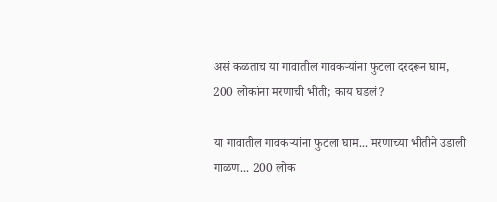असं कळताच या गावातील गावकऱ्यांना फुटला दरदरून घाम, 200 लोकांना मरणाची भीती; काय घडलं?

या गावातील गावकऱ्यांना फुटला घाम... मरणाच्या भीतीने उडाली गाळण... 200 लोक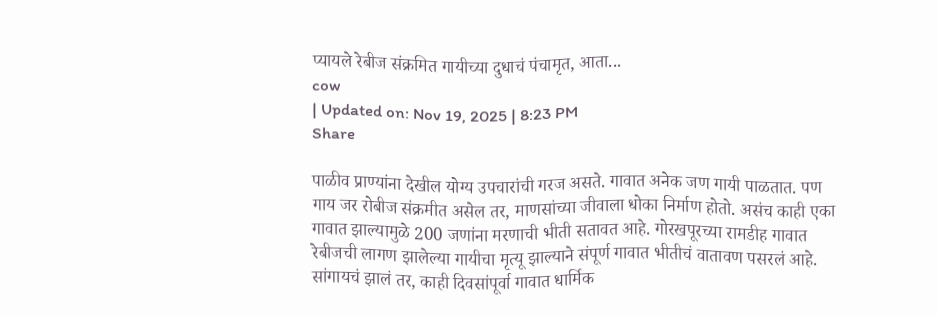प्यायले रेबीज संक्रमित गायीच्या दुधाचं पंचामृत, आता...
cow
| Updated on: Nov 19, 2025 | 8:23 PM
Share

पाळीव प्राण्यांना देखील योग्य उपचारांची गरज असते. गावात अनेक जण गायी पाळतात. पण गाय जर रोबीज संक्रमीत असेल तर, माणसांच्या जीवाला धोका निर्माण होतो. असंच काही एका गावात झाल्यामुळे 200 जणांना मरणाची भीती सतावत आहे. गोरखपूरच्या रामडीह गावात रेबीजची लागण झालेल्या गायीचा मृत्यू झाल्याने संपूर्ण गावात भीतीचं वातावण पसरलं आहे. सांगायचं झालं तर, काही दिवसांपूर्वा गावात धार्मिक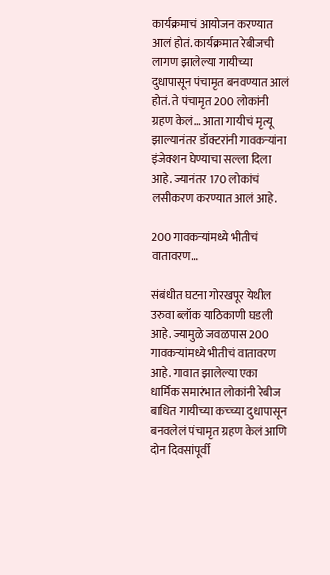कार्यक्रमाचं आयोजन करण्यात आलं होतं. कार्यक्रमात रेबीजची लागण झालेल्या गायीच्या दुधापासून पंचामृत बनवण्यात आलं होतं. ते पंचामृत 200 लोकांनी ग्रहण केलं… आता गायीचं मृत्यू झाल्यानंतर डॉक्टरांनी गावकऱ्यांना इंजेक्शन घेण्याचा सल्ला दिला आहे. ज्यानंतर 170 लोकांचं लसीकरण करण्यात आलं आहे.

200 गावकऱ्यांमध्ये भीतीचं वातावरण…

संबंधीत घटना गोरखपूर येथील उरुवा ब्लॉक याठिकाणी घडली आहे. ज्यामुळे जवळपास 200 गावकऱ्यांमध्ये भीतीचं वातावरण आहे. गावात झालेल्या एका धार्मिक समारंभात लोकांनी रेबीज बाधित गायीच्या कच्च्या दुधापासून बनवलेलं पंचामृत ग्रहण केलं आणि दोन दिवसांपूर्वी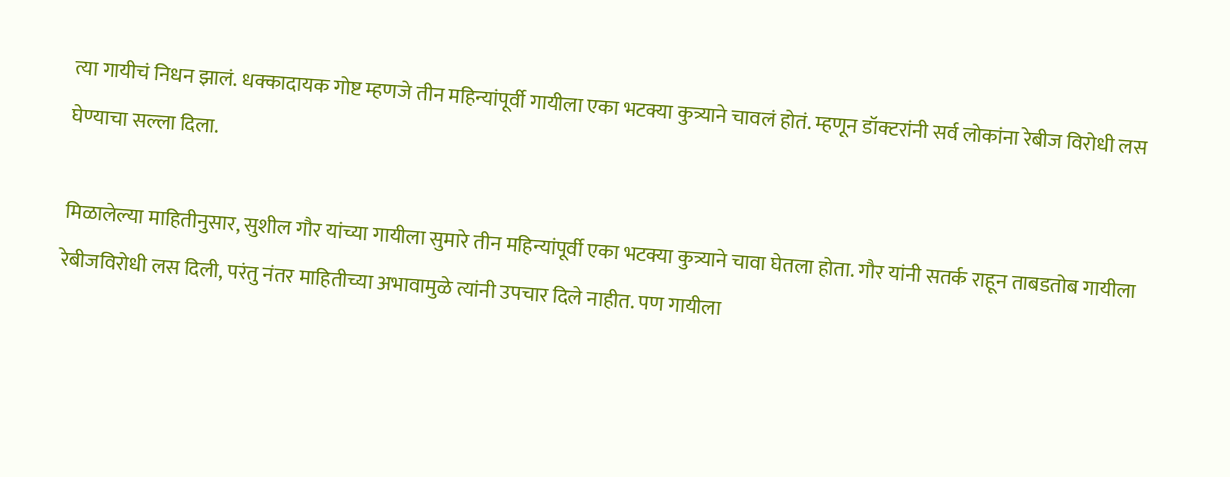त्या गायीचं निधन झालं. धक्कादायक गोष्ट म्हणजे तीन महिन्यांपूर्वी गायीला एका भटक्या कुत्र्याने चावलं होतं. म्हणून डॉक्टरांनी सर्व लोकांना रेबीज विरोधी लस घेण्याचा सल्ला दिला.

मिळालेल्या माहितीनुसार, सुशील गौर यांच्या गायीला सुमारे तीन महिन्यांपूर्वी एका भटक्या कुत्र्याने चावा घेतला होता. गौर यांनी सतर्क राहून ताबडतोब गायीला रेबीजविरोधी लस दिली, परंतु नंतर माहितीच्या अभावामुळे त्यांनी उपचार दिले नाहीत. पण गायीला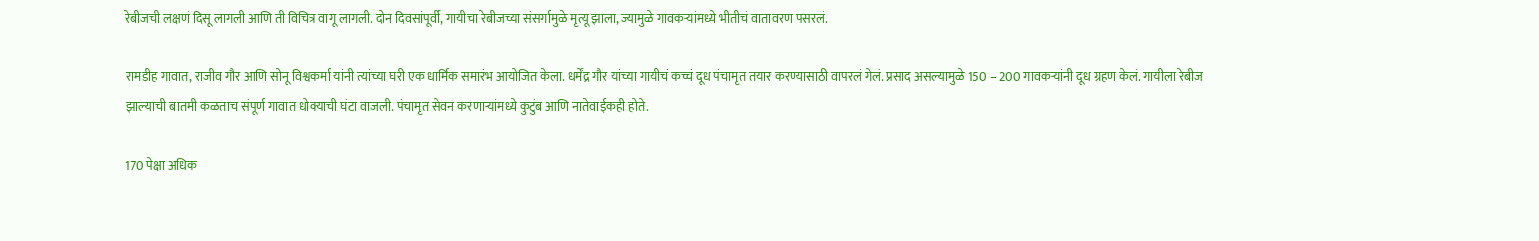रेबीजची लक्षणं दिसू लागली आणि ती विचित्र वागू लागली. दोन दिवसांपूर्वी, गायीचा रेबीजच्या संसर्गामुळे मृत्यू झाला, ज्यामुळे गावकऱ्यांमध्ये भीतीचं वातावरण पसरलं.

रामडीह गावात, राजीव गौर आणि सोनू विश्वकर्मा यांनी त्यांच्या घरी एक धार्मिक समारंभ आयोजित केला. धर्मेंद्र गौर यांच्या गायीचं कच्चं दूध पंचामृत तयार करण्यासाठी वापरलं गेलं. प्रसाद असल्यामुळे 150 – 200 गावकऱ्यांनी दूध ग्रहण केलं. गायीला रेबीज झाल्याची बातमी कळताच संपूर्ण गावात धोक्याची घंटा वाजली. पंचामृत सेवन करणाऱ्यांमध्ये कुटुंब आणि नातेवाईकही होते.

170 पेक्षा अधिक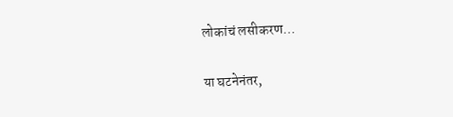लोकांचं लसीकरण…

या घटनेनंतर,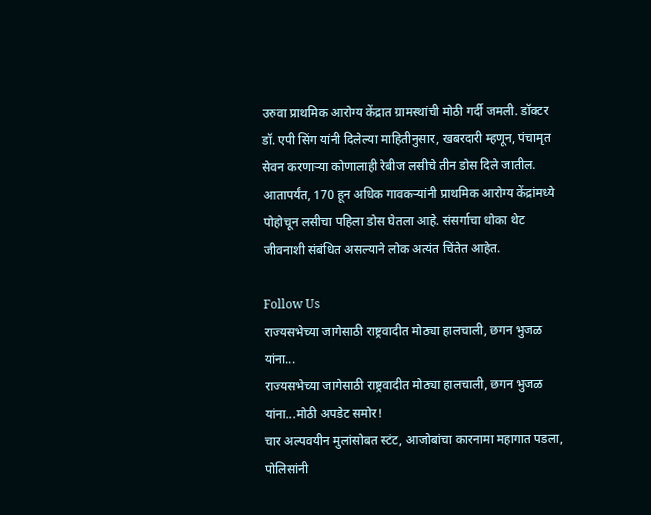उरुवा प्राथमिक आरोग्य केंद्रात ग्रामस्थांची मोठी गर्दी जमली. डॉक्टर डॉ. एपी सिंग यांनी दिलेल्या माहितीनुसार, खबरदारी म्हणून, पंचामृत सेवन करणाऱ्या कोणालाही रेबीज लसीचे तीन डोस दिले जातील. आतापर्यंत, 170 हून अधिक गावकऱ्यांनी प्राथमिक आरोग्य केंद्रांमध्ये पोहोचून लसीचा पहिला डोस घेतला आहे. संसर्गाचा धोका थेट जीवनाशी संबंधित असल्याने लोक अत्यंत चिंतेत आहेत.

Follow Us
राज्यसभेच्या जागेसाठी राष्ट्रवादीत मोठ्या हालचाली, छगन भुजळ यांना...
राज्यसभेच्या जागेसाठी राष्ट्रवादीत मोठ्या हालचाली, छगन भुजळ यांना...मोठी अपडेट समोर!
चार अल्पवयीन मुलांसोबत स्टंट, आजोबांचा कारनामा महागात पडला, पोलिसांनी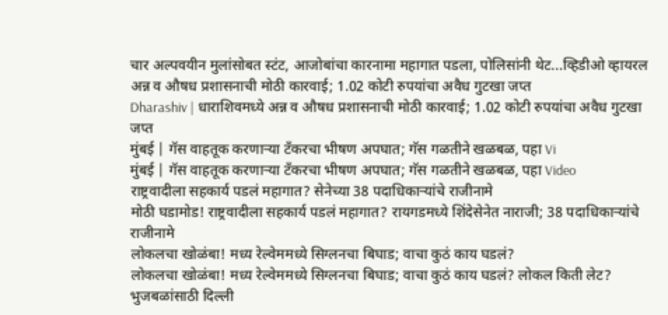चार अल्पवयीन मुलांसोबत स्टंट, आजोबांचा कारनामा महागात पडला, पोलिसांनी थेट...व्हिडीओ व्हायरल
अन्न व औषध प्रशासनाची मोठी कारवाई; 1.02 कोटी रुपयांचा अवैध गुटखा जप्त
Dharashiv | धाराशिवमध्ये अन्न व औषध प्रशासनाची मोठी कारवाई; 1.02 कोटी रुपयांचा अवैध गुटखा जप्त
मुंबई | गॅस वाहतूक करणाऱ्या टँकरचा भीषण अपघात; गॅस गळतीने खळबळ, पहा Vi
मुंबई | गॅस वाहतूक करणाऱ्या टँकरचा भीषण अपघात; गॅस गळतीने खळबळ, पहा Video
राष्ट्रवादीला सहकार्य पडलं महागात? सेनेच्या 38 पदाधिकाऱ्यांचे राजीनामे
मोठी घडामोड! राष्ट्रवादीला सहकार्य पडलं महागात? रायगडमध्ये शिंदेसेनेत नाराजी; 38 पदाधिकाऱ्यांचे राजीनामे
लोकलचा खोळंबा! मध्य रेल्वेममध्ये सिग्लनचा बिघाड; वाचा कुठं काय घडलं?
लोकलचा खोळंबा! मध्य रेल्वेममध्ये सिग्लनचा बिघाड; वाचा कुठं काय घडलं? लोकल किती लेट?
भुजबळांसाठी दिल्ली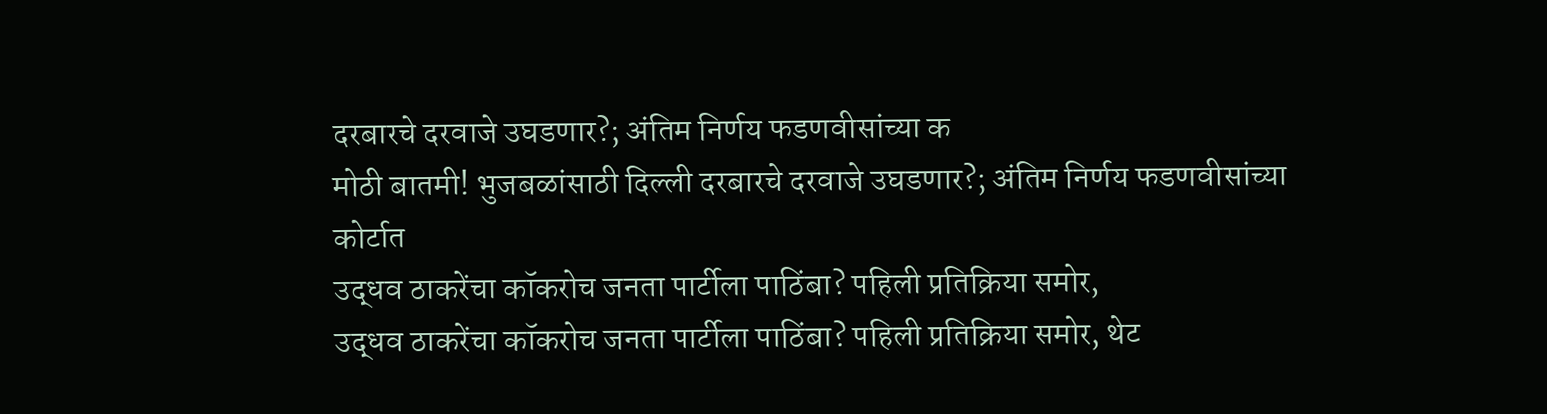दरबारचे दरवाजे उघडणार?; अंतिम निर्णय फडणवीसांच्या क
मोठी बातमी! भुजबळांसाठी दिल्ली दरबारचे दरवाजे उघडणार?; अंतिम निर्णय फडणवीसांच्या कोर्टात
उद्धव ठाकरेंचा कॉकरोच जनता पार्टीला पाठिंबा? पहिली प्रतिक्रिया समोर,
उद्धव ठाकरेंचा कॉकरोच जनता पार्टीला पाठिंबा? पहिली प्रतिक्रिया समोर, थेट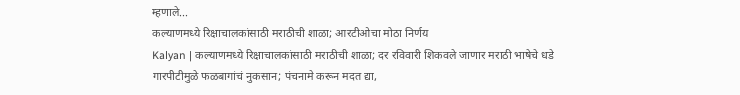म्हणाले...
कल्याणमध्ये रिक्षाचालकांसाठी मराठीची शाळा; आरटीओचा मोठा निर्णय
Kalyan | कल्याणमध्ये रिक्षाचालकांसाठी मराठीची शाळा; दर रविवारी शिकवले जाणार मराठी भाषेचे धडे
गारपीटीमुळे फळबागांचं नुकसान; पंचनामे करून मदत द्या,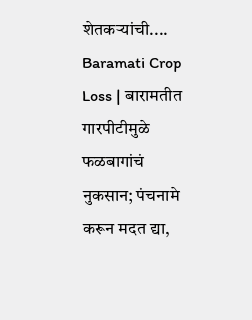शेतकऱ्यांची....
Baramati Crop Loss | बारामतीत गारपीटीमुळे फळबागांचं नुकसान; पंचनामे करून मदत द्या,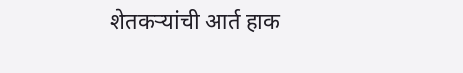शेतकऱ्यांची आर्त हाक